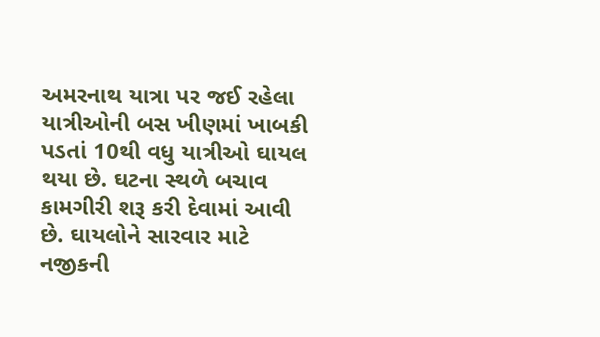અમરનાથ યાત્રા પર જઈ રહેલા યાત્રીઓની બસ ખીણમાં ખાબકી પડતાં 10થી વધુ યાત્રીઓ ઘાયલ થયા છે. ઘટના સ્થળે બચાવ કામગીરી શરૂ કરી દેવામાં આવી છે. ઘાયલોને સારવાર માટે નજીકની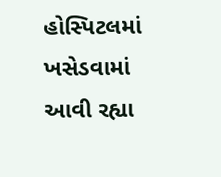હોસ્પિટલમાં ખસેડવામાં આવી રહ્યા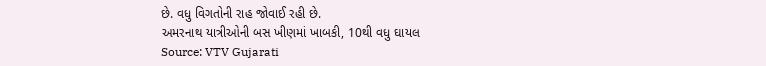છે. વધુ વિગતોની રાહ જોવાઈ રહી છે.
અમરનાથ યાત્રીઓની બસ ખીણમાં ખાબકી, 10થી વધુ ઘાયલ
Source: VTV Gujarati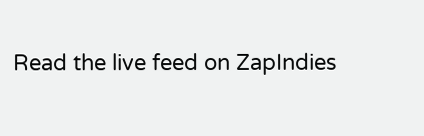Read the live feed on ZapIndies